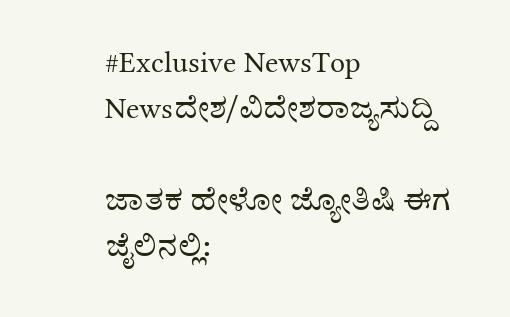#Exclusive NewsTop Newsದೇಶ/ವಿದೇಶರಾಜ್ಯಸುದ್ದಿ

ಜಾತಕ ಹೇಳೋ ಜ್ಯೋತಿಷಿ ಈಗ ಜೈಲಿನಲ್ಲಿ: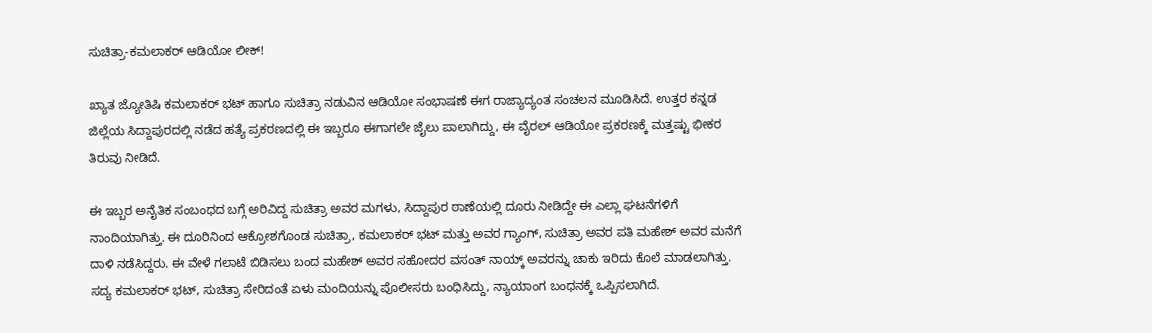ಸುಚಿತ್ರಾ-ಕಮಲಾಕರ್ ಆಡಿಯೋ ಲೀಕ್!

ಖ್ಯಾತ ಜ್ಯೋತಿಷಿ ಕಮಲಾಕರ್ ಭಟ್ ಹಾಗೂ ಸುಚಿತ್ರಾ ನಡುವಿನ ಆಡಿಯೋ ಸಂಭಾಷಣೆ ಈಗ ರಾಜ್ಯಾದ್ಯಂತ ಸಂಚಲನ ಮೂಡಿಸಿದೆ. ಉತ್ತರ ಕನ್ನಡ ಜಿಲ್ಲೆಯ ಸಿದ್ದಾಪುರದಲ್ಲಿ ನಡೆದ ಹತ್ಯೆ ಪ್ರಕರಣದಲ್ಲಿ ಈ ಇಬ್ಬರೂ ಈಗಾಗಲೇ ಜೈಲು ಪಾಲಾಗಿದ್ದು, ಈ ವೈರಲ್ ಆಡಿಯೋ ಪ್ರಕರಣಕ್ಕೆ ಮತ್ತಷ್ಟು ಭೀಕರ ತಿರುವು ನೀಡಿದೆ.

ಈ ಇಬ್ಬರ ಅನೈತಿಕ ಸಂಬಂಧದ ಬಗ್ಗೆ ಅರಿವಿದ್ದ ಸುಚಿತ್ರಾ ಅವರ ಮಗಳು, ಸಿದ್ದಾಪುರ ಠಾಣೆಯಲ್ಲಿ ದೂರು ನೀಡಿದ್ದೇ ಈ ಎಲ್ಲಾ ಘಟನೆಗಳಿಗೆ ನಾಂದಿಯಾಗಿತ್ತು. ಈ ದೂರಿನಿಂದ ಆಕ್ರೋಶಗೊಂಡ ಸುಚಿತ್ರಾ, ಕಮಲಾಕರ್ ಭಟ್ ಮತ್ತು ಅವರ ಗ್ಯಾಂಗ್, ಸುಚಿತ್ರಾ ಅವರ ಪತಿ ಮಹೇಶ್ ಅವರ ಮನೆಗೆ ದಾಳಿ ನಡೆಸಿದ್ದರು. ಈ ವೇಳೆ ಗಲಾಟೆ ಬಿಡಿಸಲು ಬಂದ ಮಹೇಶ್ ಅವರ ಸಹೋದರ ವಸಂತ್ ನಾಯ್ಕ್ ಅವರನ್ನು ಚಾಕು ಇರಿದು ಕೊಲೆ ಮಾಡಲಾಗಿತ್ತು. ಸದ್ಯ ಕಮಲಾಕರ್ ಭಟ್, ಸುಚಿತ್ರಾ ಸೇರಿದಂತೆ ಏಳು ಮಂದಿಯನ್ನು ಪೊಲೀಸರು ಬಂಧಿಸಿದ್ದು, ನ್ಯಾಯಾಂಗ ಬಂಧನಕ್ಕೆ ಒಪ್ಪಿಸಲಾಗಿದೆ.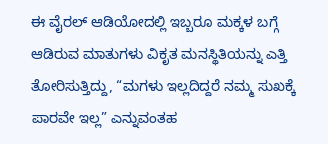ಈ ವೈರಲ್ ಆಡಿಯೋದಲ್ಲಿ ಇಬ್ಬರೂ ಮಕ್ಕಳ ಬಗ್ಗೆ ಆಡಿರುವ ಮಾತುಗಳು ವಿಕೃತ ಮನಸ್ಥಿತಿಯನ್ನು ಎತ್ತಿ ತೋರಿಸುತ್ತಿದ್ದು, “ಮಗಳು ಇಲ್ಲದಿದ್ದರೆ ನಮ್ಮ ಸುಖಕ್ಕೆ ಪಾರವೇ ಇಲ್ಲ” ಎನ್ನುವಂತಹ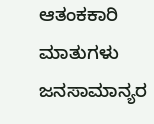ಆತಂಕಕಾರಿ ಮಾತುಗಳು ಜನಸಾಮಾನ್ಯರ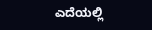ಎದೆಯಲ್ಲಿ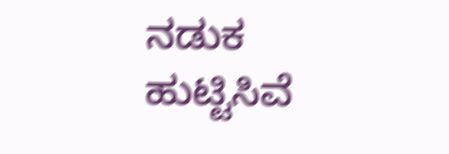ನಡುಕ ಹುಟ್ಟಿಸಿವೆ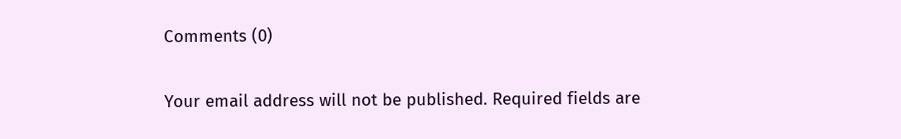Comments (0)

Your email address will not be published. Required fields are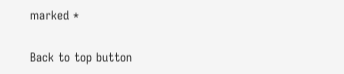marked *

Back to top button